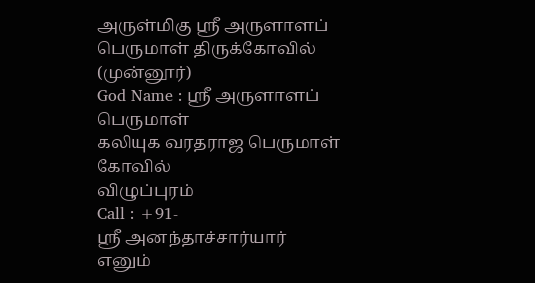அருள்மிகு ஸ்ரீ அருளாளப் பெருமாள் திருக்கோவில் (முன்னூர்)
God Name : ஸ்ரீ அருளாளப் பெருமாள்
கலியுக வரதராஜ பெருமாள் கோவில்
விழுப்புரம்
Call : +91-
ஸ்ரீ அனந்தாச்சார்யார் எனும்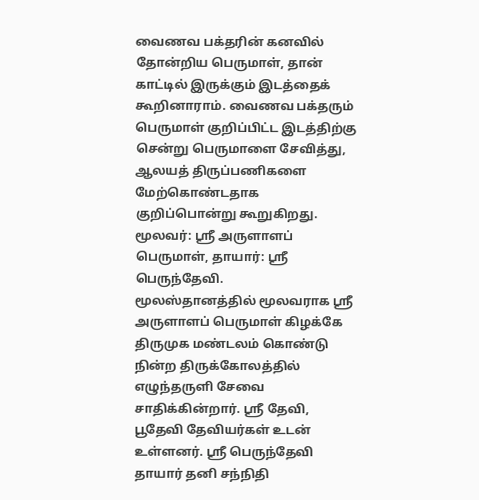வைணவ பக்தரின் கனவில் தோன்றிய பெருமாள், தான் காட்டில் இருக்கும் இடத்தைக் கூறினாராம். வைணவ பக்தரும் பெருமாள் குறிப்பிட்ட இடத்திற்கு சென்று பெருமாளை சேவித்து, ஆலயத் திருப்பணிகளை மேற்கொண்டதாக குறிப்பொன்று கூறுகிறது.
மூலவர்: ஸ்ரீ அருளாளப் பெருமாள், தாயார்: ஸ்ரீ பெருந்தேவி.
மூலஸ்தானத்தில் மூலவராக ஸ்ரீ அருளாளப் பெருமாள் கிழக்கே திருமுக மண்டலம் கொண்டு நின்ற திருக்கோலத்தில் எழுந்தருளி சேவை சாதிக்கின்றார். ஸ்ரீ தேவி, பூதேவி தேவியர்கள் உடன் உள்ளனர். ஸ்ரீ பெருந்தேவி தாயார் தனி சந்நிதி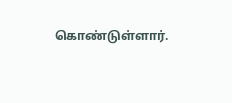கொண்டுள்ளார்.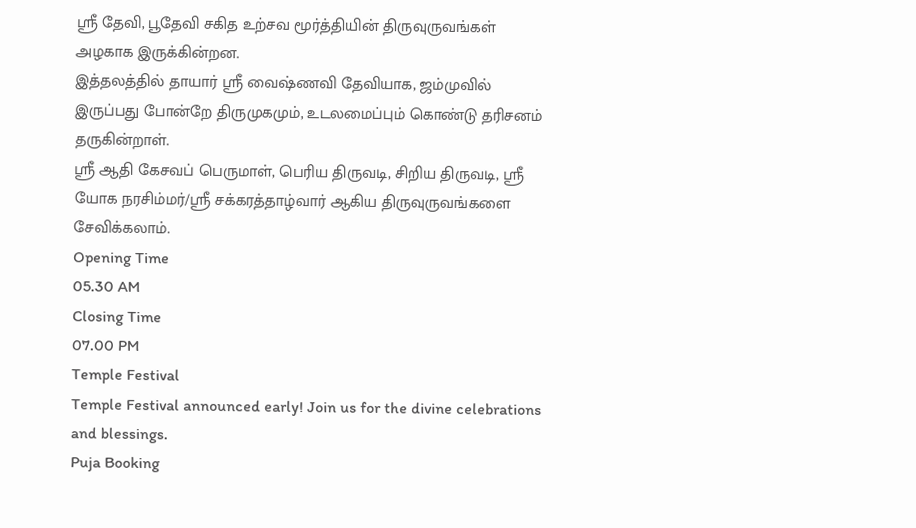ஸ்ரீ தேவி, பூதேவி சகித உற்சவ மூர்த்தியின் திருவுருவங்கள் அழகாக இருக்கின்றன.
இத்தலத்தில் தாயார் ஸ்ரீ வைஷ்ணவி தேவியாக, ஜம்முவில் இருப்பது போன்றே திருமுகமும், உடலமைப்பும் கொண்டு தரிசனம் தருகின்றாள்.
ஸ்ரீ ஆதி கேசவப் பெருமாள், பெரிய திருவடி, சிறிய திருவடி, ஸ்ரீ யோக நரசிம்மர்/ஸ்ரீ சக்கரத்தாழ்வார் ஆகிய திருவுருவங்களை சேவிக்கலாம்.
Opening Time
05.30 AM
Closing Time
07.00 PM
Temple Festival
Temple Festival announced early! Join us for the divine celebrations and blessings.
Puja Booking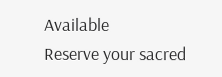Available
Reserve your sacred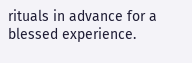rituals in advance for a blessed experience.